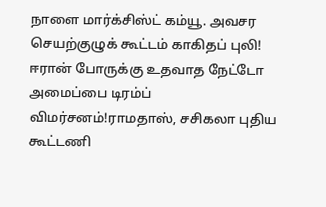நாளை மார்க்சிஸ்ட் கம்யூ. அவசர செயற்குழுக் கூட்டம் காகிதப் புலி! ஈரான் போருக்கு உதவாத நேட்டோ அமைப்பை டிரம்ப் விமர்சனம்!ராமதாஸ், சசிகலா புதிய கூட்டணி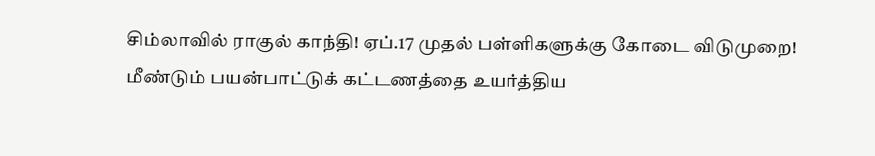சிம்லாவில் ராகுல் காந்தி! ஏப்.17 முதல் பள்ளிகளுக்கு கோடை விடுமுறை! மீண்டும் பயன்பாட்டுக் கட்டணத்தை உயர்த்திய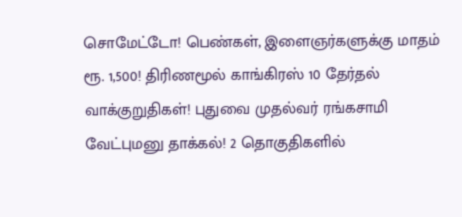சொமேட்டோ! பெண்கள், இளைஞர்களுக்கு மாதம் ரூ. 1,500! திரிணமூல் காங்கிரஸ் 10 தேர்தல் வாக்குறுதிகள்! புதுவை முதல்வர் ரங்கசாமி வேட்புமனு தாக்கல்! 2 தொகுதிகளில்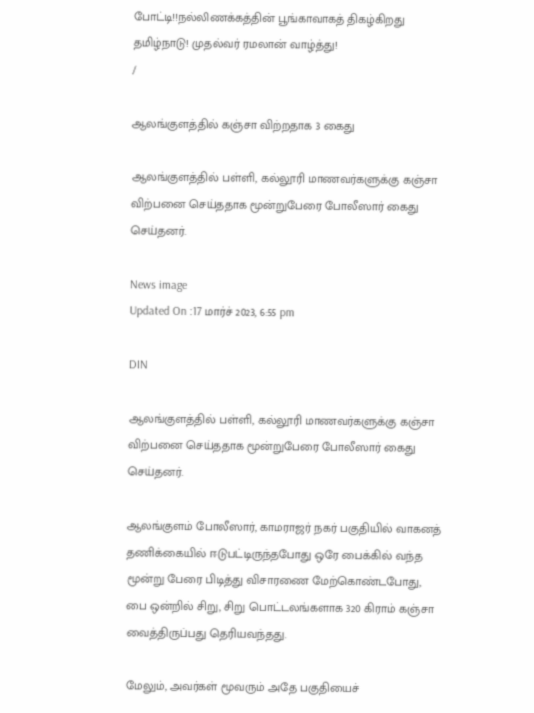போட்டி!!நல்லிணக்கத்தின் பூங்காவாகத் திகழ்கிறது தமிழ்நாடு! முதல்வர் ரமலான் வாழ்த்து!
/

ஆலங்குளத்தில் கஞ்சா விற்றதாக 3 கைது

ஆலங்குளத்தில் பள்ளி, கல்லூரி மாணவர்களுக்கு கஞ்சா விற்பனை செய்ததாக மூன்றுபேரை போலீஸார் கைது செய்தனர்.

News image
Updated On :17 மார்ச் 2023, 6:55 pm

DIN

ஆலங்குளத்தில் பள்ளி, கல்லூரி மாணவர்களுக்கு கஞ்சா விற்பனை செய்ததாக மூன்றுபேரை போலீஸார் கைது செய்தனர்.

ஆலங்குளம் போலீஸார், காமராஜர் நகர் பகுதியில் வாகனத் தணிக்கையில் ஈடுபட்டிருந்தபோது ஒரே பைக்கில் வந்த மூன்று பேரை பிடித்து விசாரணை மேற்கொண்டபோது, பை ஒன்றில் சிறு, சிறு பொட்டலங்களாக 320 கிராம் கஞ்சா வைத்திருப்பது தெரியவந்தது.

மேலும், அவர்கள் மூவரும் அதே பகுதியைச்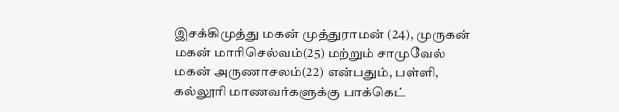இசக்கிமுத்து மகன் முத்துராமன் (24), முருகன் மகன் மாரிசெல்வம்(25) மற்றும் சாமுவேல் மகன் அருணாசலம்(22) என்பதும், பள்ளி, கல்லூரி மாணவர்களுக்கு பாக்கெட்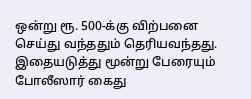ஒன்று ரூ. 500-க்கு விற்பனை செய்து வந்ததும் தெரியவந்தது. இதையடுத்து மூன்று பேரையும் போலீஸார் கைது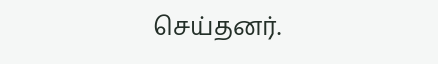செய்தனர்.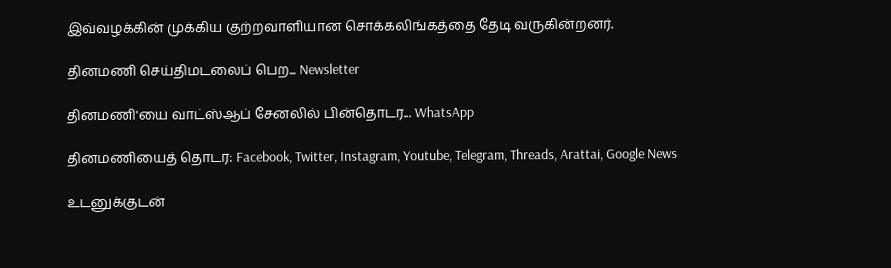இவ்வழக்கின் முக்கிய குற்றவாளியான சொக்கலிங்கத்தை தேடி வருகின்றனர்.

தினமணி செய்திமடலைப் பெற... Newsletter

தினமணி'யை வாட்ஸ்ஆப் சேனலில் பின்தொடர... WhatsApp

தினமணியைத் தொடர: Facebook, Twitter, Instagram, Youtube, Telegram, Threads, Arattai, Google News

உடனுக்குடன்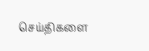செய்திகளை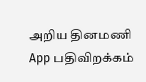அறிய தினமணி App பதிவிறக்கம்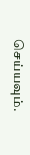செய்யவும்.